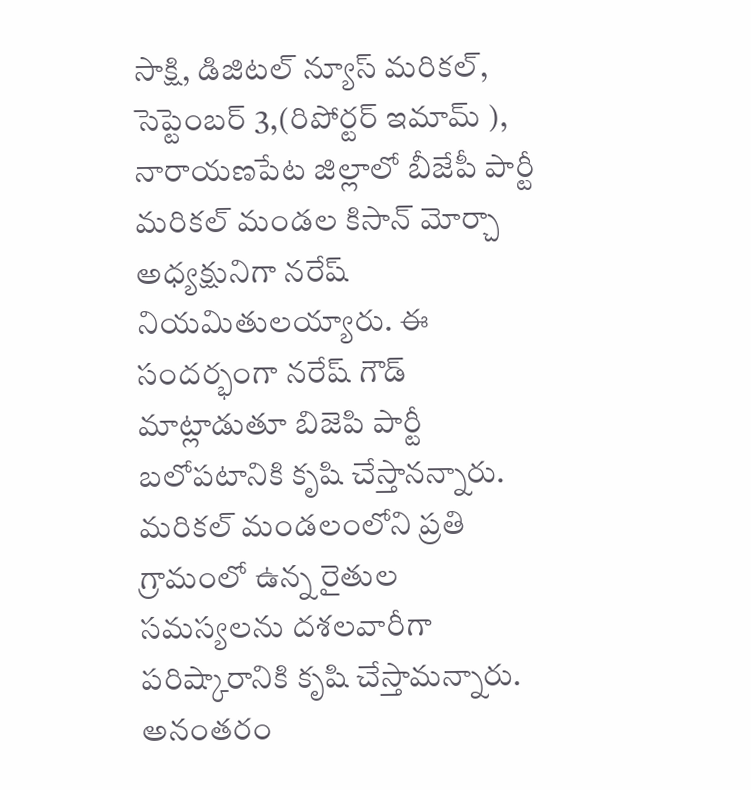సాక్షి, డిజిటల్ న్యూస్ మరికల్, సెప్టెంబర్ 3,(రిపోర్టర్ ఇమామ్ ), నారాయణపేట జిల్లాలో బీజేపీ పార్టీ మరికల్ మండల కిసాన్ మోర్చా అధ్యక్షునిగా నరేష్ నియమితులయ్యారు. ఈ సందర్భంగా నరేష్ గౌడ్ మాట్లాడుతూ బిజెపి పార్టీ బలోపటానికి కృషి చేస్తానన్నారు. మరికల్ మండలంలోని ప్రతి గ్రామంలో ఉన్న రైతుల సమస్యలను దశలవారీగా పరిష్కారానికి కృషి చేస్తామన్నారు. అనంతరం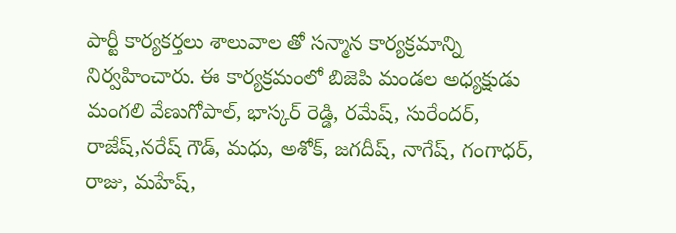పార్టీ కార్యకర్తలు శాలువాల తో సన్మాన కార్యక్రమాన్ని నిర్వహించారు. ఈ కార్యక్రమంలో బిజెపి మండల అధ్యక్షుడు మంగలి వేణుగోపాల్, భాస్కర్ రెడ్డి, రమేష్, సురేందర్, రాజేష్,నరేష్ గౌడ్, మధు, అశోక్, జగదీష్, నాగేష్, గంగాధర్, రాజు, మహేష్,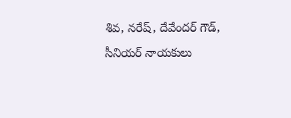శివ, నరేష్, దేవేందర్ గౌడ్, సీనియర్ నాయకులు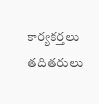కార్యకర్తలు తదితరులు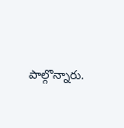పాల్గొన్నారు.